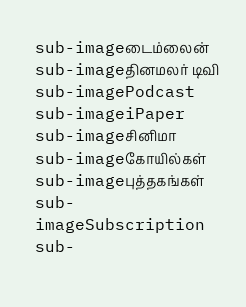sub-imageடைம்லைன்
sub-imageதினமலர் டிவி
sub-imagePodcast
sub-imageiPaper
sub-imageசினிமா
sub-imageகோயில்கள்
sub-imageபுத்தகங்கள்
sub-imageSubscription
sub-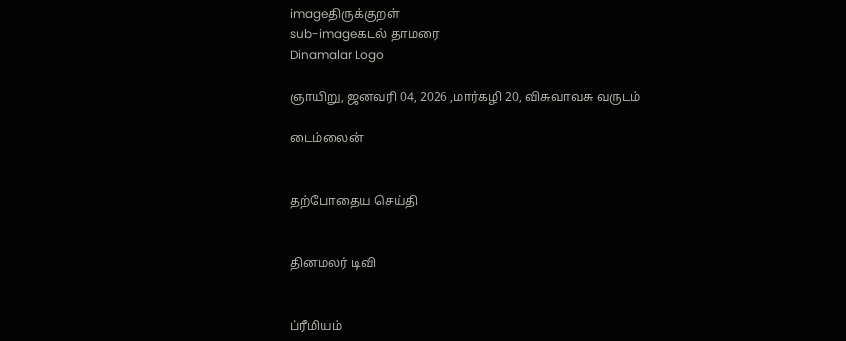imageதிருக்குறள்
sub-imageகடல் தாமரை
Dinamalar Logo

ஞாயிறு, ஜனவரி 04, 2026 ,மார்கழி 20, விசுவாவசு வருடம்

டைம்லைன்


தற்போதைய செய்தி


தினமலர் டிவி


ப்ரீமியம்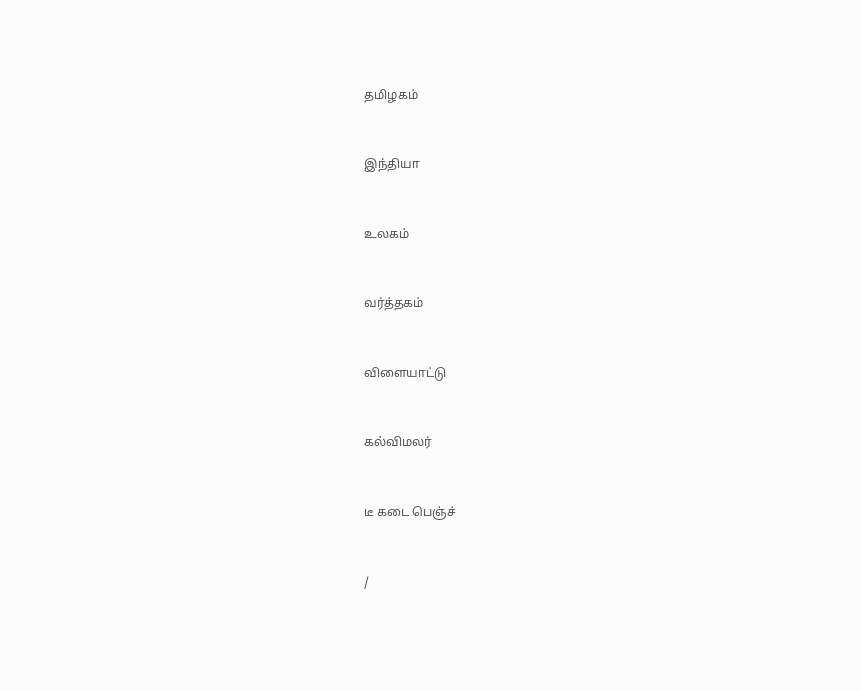தமிழகம்


இந்தியா


உலகம்


வர்த்தகம்


விளையாட்டு


கல்விமலர்


டீ கடை பெஞ்ச்


/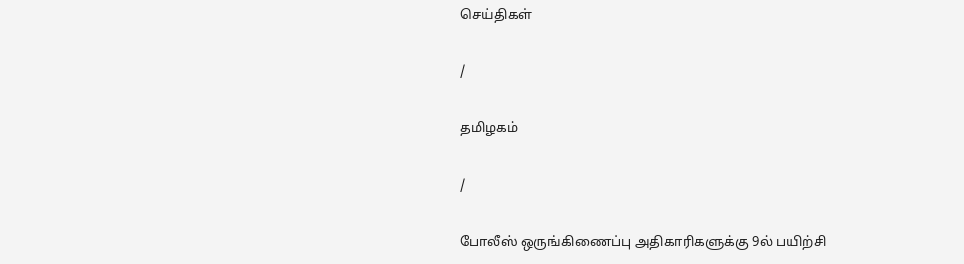செய்திகள்

/

தமிழகம்

/

போலீஸ் ஒருங்கிணைப்பு அதிகாரிகளுக்கு 9ல் பயிற்சி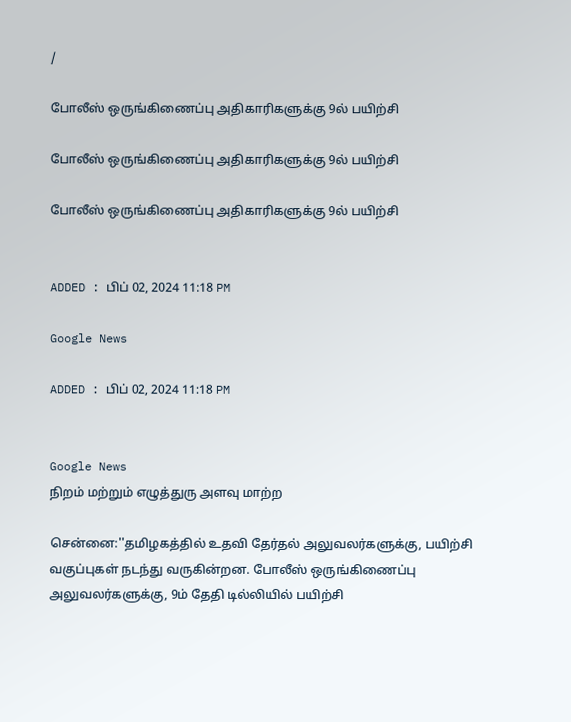/

போலீஸ் ஒருங்கிணைப்பு அதிகாரிகளுக்கு 9ல் பயிற்சி

போலீஸ் ஒருங்கிணைப்பு அதிகாரிகளுக்கு 9ல் பயிற்சி

போலீஸ் ஒருங்கிணைப்பு அதிகாரிகளுக்கு 9ல் பயிற்சி


ADDED : பிப் 02, 2024 11:18 PM

Google News

ADDED : பிப் 02, 2024 11:18 PM


Google News
நிறம் மற்றும் எழுத்துரு அளவு மாற்ற

சென்னை:''தமிழகத்தில் உதவி தேர்தல் அலுவலர்களுக்கு, பயிற்சி வகுப்புகள் நடந்து வருகின்றன. போலீஸ் ஒருங்கிணைப்பு அலுவலர்களுக்கு, 9ம் தேதி டில்லியில் பயிற்சி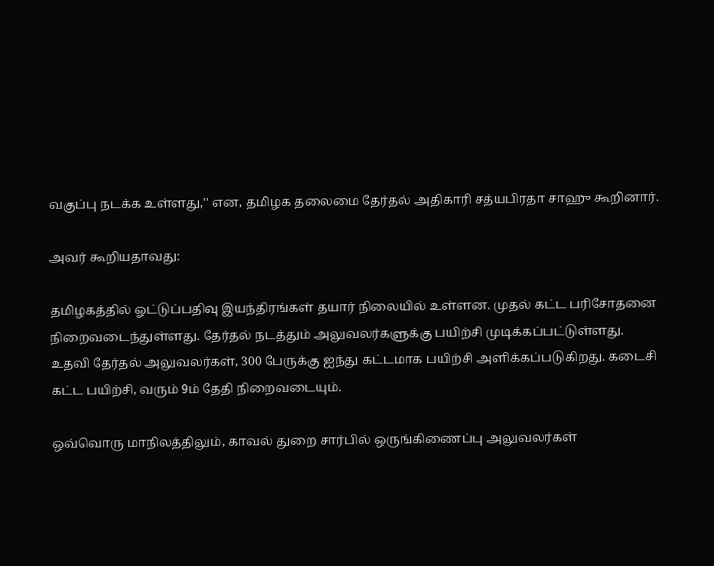வகுப்பு நடக்க உள்ளது,'' என, தமிழக தலைமை தேர்தல் அதிகாரி சத்யபிரதா சாஹு கூறினார்.

அவர் கூறியதாவது:

தமிழகத்தில் ஓட்டுப்பதிவு இயந்திரங்கள் தயார் நிலையில் உள்ளன. முதல் கட்ட பரிசோதனை நிறைவடைந்துள்ளது. தேர்தல் நடத்தும் அலுவலர்களுக்கு பயிற்சி முடிக்கப்பட்டுள்ளது. உதவி தேர்தல் அலுவலர்கள், 300 பேருக்கு ஐந்து கட்டமாக பயிற்சி அளிக்கப்படுகிறது. கடைசி கட்ட பயிற்சி, வரும் 9ம் தேதி நிறைவடையும்.

ஒவ்வொரு மாநிலத்திலும், காவல் துறை சார்பில் ஒருங்கிணைப்பு அலுவலர்கள்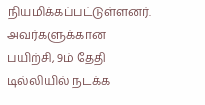நியமிக்கப்பட்டுள்ளனர். அவர்களுக்கான பயிற்சி, 9ம் தேதி டில்லியில் நடக்க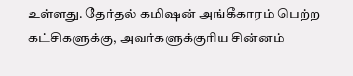உள்ளது. தேர்தல் கமிஷன் அங்கீகாரம் பெற்ற கட்சிகளுக்கு, அவர்களுக்குரிய சின்னம்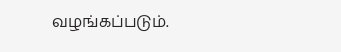வழங்கப்படும்.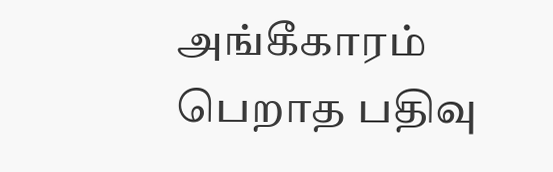அங்கீகாரம் பெறாத பதிவு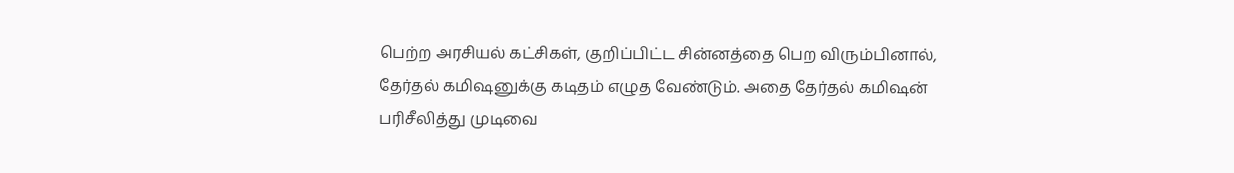பெற்ற அரசியல் கட்சிகள், குறிப்பிட்ட சின்னத்தை பெற விரும்பினால், தேர்தல் கமிஷனுக்கு கடிதம் எழுத வேண்டும். அதை தேர்தல் கமிஷன் பரிசீலித்து முடிவை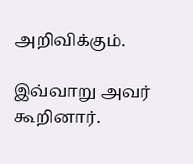அறிவிக்கும்.

இவ்வாறு அவர் கூறினார்.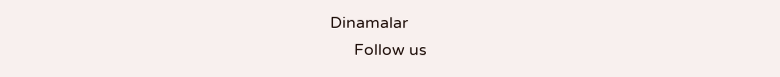Dinamalar
      Follow us